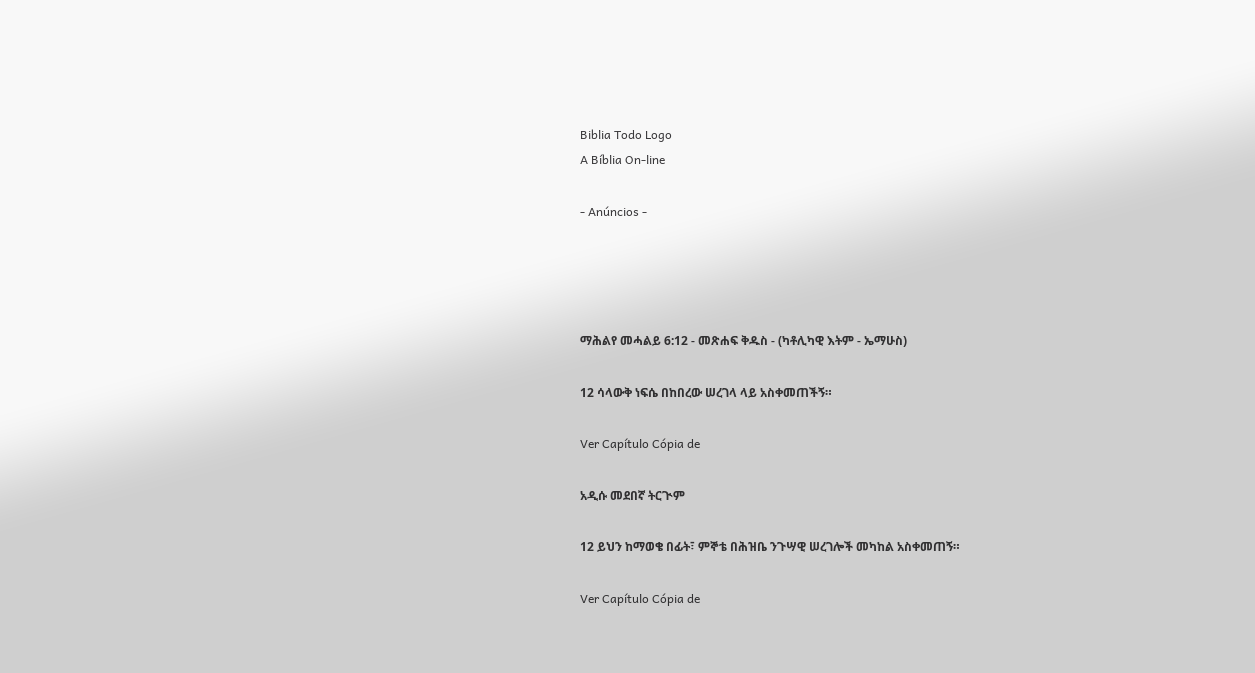Biblia Todo Logo
A Bíblia On-line

- Anúncios -




ማሕልየ መሓልይ 6:12 - መጽሐፍ ቅዱስ - (ካቶሊካዊ እትም - ኤማሁስ)

12 ሳላውቅ ነፍሴ በከበረው ሠረገላ ላይ አስቀመጠችኝ።

Ver Capítulo Cópia de

አዲሱ መደበኛ ትርጒም

12 ይህን ከማወቄ በፊት፣ ምኞቴ በሕዝቤ ንጉሣዊ ሠረገሎች መካከል አስቀመጠኝ።

Ver Capítulo Cópia de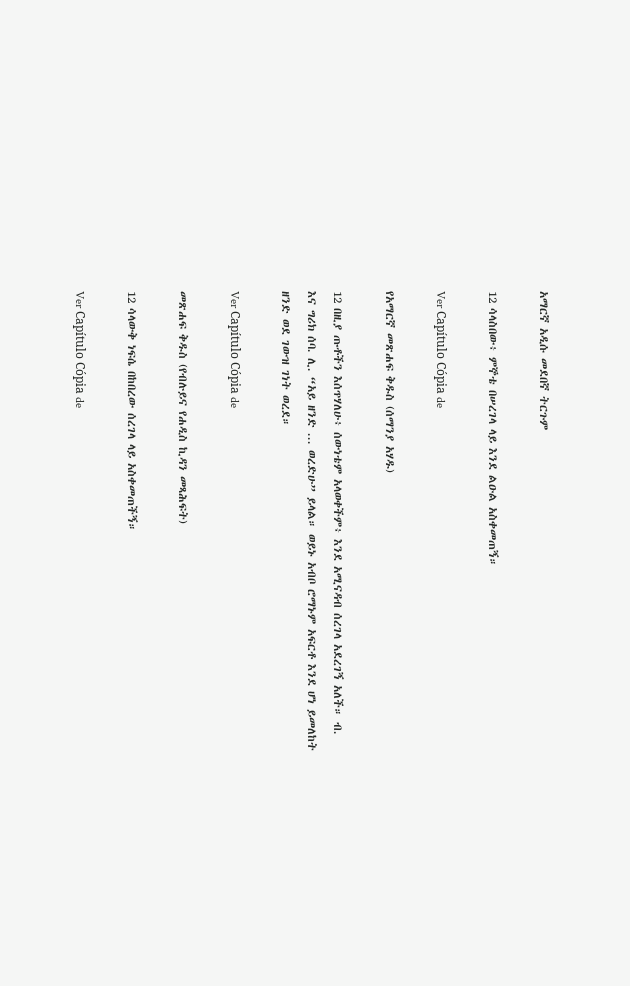አማርኛ አዲሱ መደበኛ ትርጉም

12 ሳላስበው፥ ምኞቴ በሠረገላ ላይ እንደ ልዑል አስቀመጠኝ።

Ver Capítulo Cópia de

የአማርኛ መጽሐፍ ቅዱስ (ሰማንያ አሃዱ)

12 በዚያ ጡቶችን እሰጥሃለሁ፥ ሰውነቴም አላወቀችም፥ እንደ አሚናዳብ ሰረገላ አደረገኝ አለች። ብ. እና ግሪክ ሰባ. ሊ. “አይ ዘንድ ... ወረድሁ” ይላል። ወይኑ አብቦ ሮማኑም አፍርቶ እንደ ሆነ ይመለከት ዘንድ ወደ ገውዝ ገነት ወረደ።

Ver Capítulo Cópia de

መጽሐፍ ቅዱስ (የብሉይና የሐዲስ ኪዳን መጻሕፍት)

12 ሳላውቅ ነፍሴ በከበረው ሰረገላ ላይ አስቀመጠችኝ።

Ver Capítulo Cópia de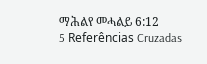ማሕልየ መሓልይ 6:12
5 Referências Cruzadas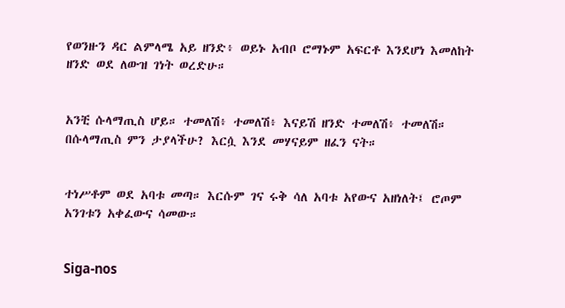የወንዙን ዳር ልምላሜ አይ ዘንድ፥ ወይኑ አብቦ ሮማኑም አፍርቶ እንደሆነ እመለከት ዘንድ ወደ ለውዝ ገነት ወረድሁ።


አንቺ ሱላማጢስ ሆይ። ተመለሽ፥ ተመለሽ፥ እናይሽ ዘንድ ተመለሽ፥ ተመለሽ። በሱላማጢስ ምን ታያላችሁ? እርሷ እንደ መሃናይም ዘፈን ናት።


ተነሥቶም ወደ አባቱ መጣ። እርሱም ገና ሩቅ ሳለ አባቱ አየውና አዘነለት፤ ሮጦም አንገቱን አቀፈውና ሳመው።


Siga-nos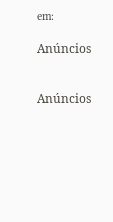em:

Anúncios


Anúncios